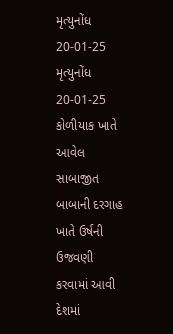મૃત્યુનોંધ 20-01-25
મૃત્યુનોંધ 20-01-25
કોળીયાક ખાતે આવેલ સાબાજીત બાબાની દરગાહ ખાતે ઉર્ષની ઉજવણી કરવામાં આવી
દેશમાં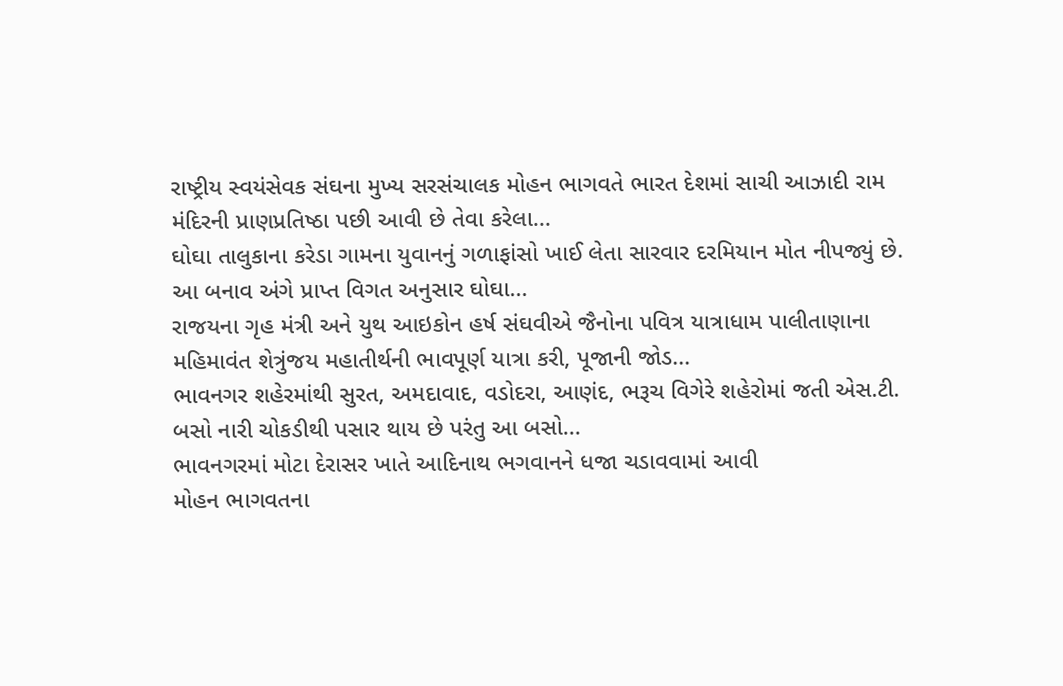રાષ્ટ્રીય સ્વયંસેવક સંઘના મુખ્ય સરસંચાલક મોહન ભાગવતે ભારત દેશમાં સાચી આઝાદી રામ મંદિરની પ્રાણપ્રતિષ્ઠા પછી આવી છે તેવા કરેલા...
ઘોઘા તાલુકાના કરેડા ગામના યુવાનનું ગળાફાંસો ખાઈ લેતા સારવાર દરમિયાન મોત નીપજ્યું છે. આ બનાવ અંગે પ્રાપ્ત વિગત અનુસાર ઘોઘા...
રાજયના ગૃહ મંત્રી અને યુથ આઇકોન હર્ષ સંઘવીએ જૈનોના પવિત્ર યાત્રાધામ પાલીતાણાના મહિમાવંત શેત્રુંજય મહાતીર્થની ભાવપૂર્ણ યાત્રા કરી, પૂજાની જોડ...
ભાવનગર શહેરમાંથી સુરત, અમદાવાદ, વડોદરા, આણંદ, ભરૂચ વિગેરે શહેરોમાં જતી એસ.ટી. બસો નારી ચોકડીથી પસાર થાય છે પરંતુ આ બસો...
ભાવનગરમાં મોટા દેરાસર ખાતે આદિનાથ ભગવાનને ધજા ચડાવવામાં આવી
મોહન ભાગવતના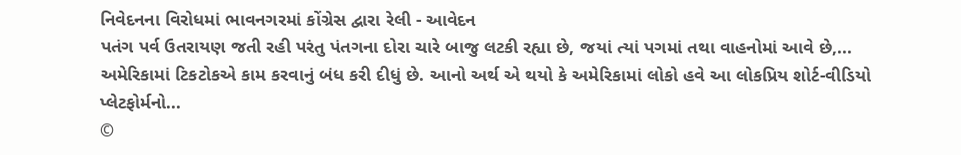નિવેદનના વિરોધમાં ભાવનગરમાં કોંગ્રેસ દ્વારા રેલી - આવેદન
પતંગ પર્વ ઉતરાયણ જતી રહી પરંતુ પંતગના દોરા ચારે બાજુ લટકી રહ્યા છે, જયાં ત્યાં પગમાં તથા વાહનોમાં આવે છે,...
અમેરિકામાં ટિકટોકએ કામ કરવાનું બંધ કરી દીધું છે. આનો અર્થ એ થયો કે અમેરિકામાં લોકો હવે આ લોકપ્રિય શોર્ટ-વીડિયો પ્લેટફોર્મનો...
©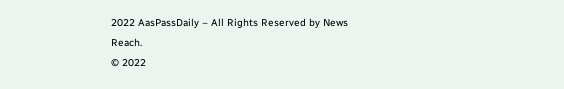2022 AasPassDaily – All Rights Reserved by News Reach.
© 2022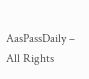AasPassDaily – All Rights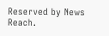Reserved by News Reach.